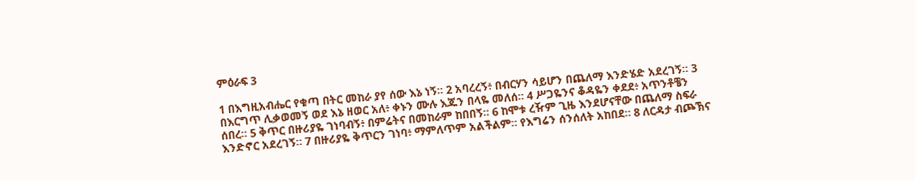ምዕራፍ 3

1 በእግዚአብሔር የቁጣ በትር መከራ ያየ ሰው እኔ ነኝ። 2 አባረረኝ፥ በብርሃን ሳይሆን በጨለማ እንድሄድ አደረገኝ። 3 በእርግጥ ሊቃወመኝ ወደ እኔ ዘወር አለ፥ ቀኑን ሙሉ እጁን በላዬ መለሰ። 4 ሥጋዬንና ቆዳዬን ቀደደ፥ አጥንቶቼን ሰበረ። 5 ቅጥር በዙሪያዬ ገነባብኝ፥ በምሬትና በመከራም ከበበኝ። 6 ከሞቱ ረዥም ጊዜ እንደሆናቸው በጨለማ ስፍራ እንድኖር አደረገኝ። 7 በዙሪያዬ ቅጥርን ገነባ፥ ማምለጥም አልችልም። የእግሬን ሰንሰለት አከበደ። 8 ለርዳታ ብጮኽና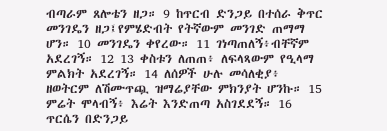ብጣራም ጸሎቴን ዘጋ። 9 ከጥርብ ድንጋይ በተሰራ ቅጥር መንገዴን ዘጋ፤የምሄድብት የትኛውም መንገድ ጠማማ ሆን። 10 መንገዴን ቀየረው። 11 ገነጣጠለኝ፥ብቸኛም አደረገኝ። 12 13 ቀስቱን ለጠጠ፥ ለፍላጻውም የዒላማ ምልክት አደረገኝ። 14 ለሰዎች ሁሉ መሳለቂያ፥ ዘወትርም ለሽሙጥጯ ዝማሬያቸው ምክንያት ሆንኩ። 15 ምሬት ሞላብኝ፥ እሬት እንድጠጣ አስገደደኝ። 16 ጥርሴን በድንጋይ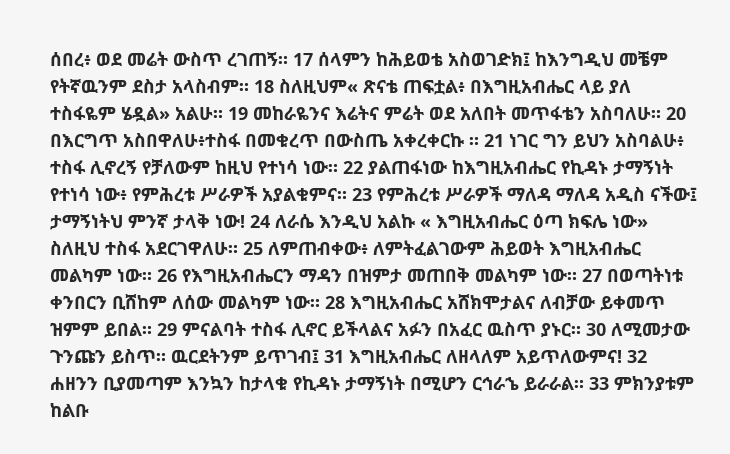ሰበረ፥ ወደ መሬት ውስጥ ረገጠኝ። 17 ሰላምን ከሕይወቴ አስወገድክ፤ ከእንግዲህ መቼም የትኛዉንም ደስታ አላስብም። 18 ስለዚህም« ጽናቴ ጠፍቷል፥ በእግዚአብሔር ላይ ያለ ተስፋዬም ሄዷል» አልሁ። 19 መከራዬንና እሬትና ምሬት ወደ አለበት መጥፋቴን አስባለሁ። 20 በእርግጥ አስበዋለሁ፥ተስፋ በመቁረጥ በውስጤ አቀረቀርኩ ። 21 ነገር ግን ይህን አስባልሁ፥ ተስፋ ሊኖረኝ የቻለውም ከዚህ የተነሳ ነው። 22 ያልጠፋነው ከእግዚአብሔር የኪዳኑ ታማኝነት የተነሳ ነው፥ የምሕረቱ ሥራዎች አያልቁምና። 23 የምሕረቱ ሥራዎች ማለዳ ማለዳ አዲስ ናችው፤ ታማኝነትህ ምንኛ ታላቅ ነው! 24 ለራሴ እንዲህ አልኩ « እግዚአብሔር ዕጣ ክፍሌ ነው» ስለዚህ ተስፋ አደርገዋለሁ። 25 ለምጠብቀው፥ ለምትፈልገውም ሕይወት እግዚአብሔር መልካም ነው። 26 የእግዚአብሔርን ማዳን በዝምታ መጠበቅ መልካም ነው። 27 በወጣትነቱ ቀንበርን ቢሸከም ለሰው መልካም ነው። 28 እግዚአብሔር አሸክሞታልና ለብቻው ይቀመጥ ዝምም ይበል። 29 ምናልባት ተስፋ ሊኖር ይችላልና አፉን በአፈር ዉስጥ ያኑር። 30 ለሚመታው ጉንጩን ይስጥ። ዉርደትንም ይጥገብ፤ 31 እግዚአብሔር ለዘላለም አይጥለውምና! 32 ሐዘንን ቢያመጣም እንኳን ከታላቁ የኪዳኑ ታማኝነት በሚሆን ርኅራኄ ይራራል። 33 ምክንያቱም ከልቡ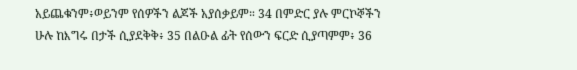አይጨቁንም፥ወይንም የሰዎችን ልጆች አያሰቃይም። 34 በምድር ያሉ ምርኮኞችን ሁሉ ከእግሩ በታች ሲያደቅቅ፥ 35 በልዑል ፊት የሰውን ፍርድ ሲያጣምም፥ 36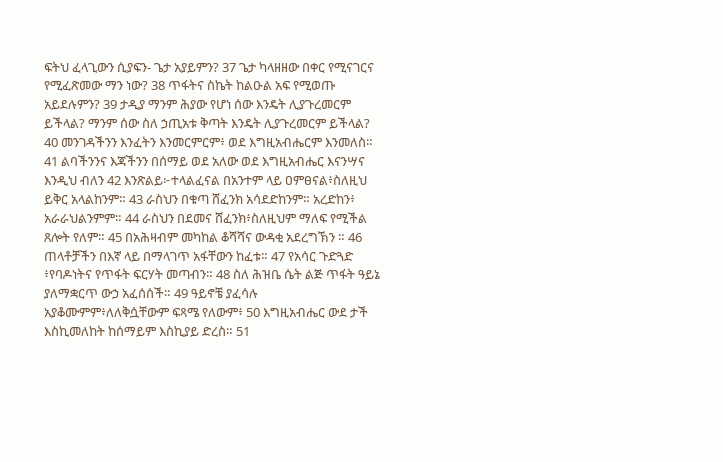ፍትህ ፈላጊውን ሲያፍን- ጌታ አያይምን? 37 ጌታ ካላዘዘው በቀር የሚናገርና የሚፈጽመው ማን ነው? 38 ጥፋትና ስኬት ከልዑል አፍ የሚወጡ አይደሉምን? 39 ታዲያ ማንም ሕያው የሆነ ሰው እንዴት ሊያጉረመርም ይችላል? ማንም ሰው ስለ ኃጢአቱ ቅጣት እንዴት ሊያጉረመርም ይችላል? 40 መንገዳችንን እንፈትን እንመርምርም፥ ወደ እግዚአብሔርም እንመለስ። 41 ልባችንንና እጃችንን በሰማይ ወደ አለው ወደ እግዚአብሔር እናንሣና እንዲህ ብለን 42 እንጽልይ፦ተላልፈናል በአንተም ላይ ዐምፀናል፥ስለዚህ ይቅር አላልከንም። 43 ራስህን በቁጣ ሸፈንክ አሳደድከንም። አረድከን፥ አራራህልንምም። 44 ራስህን በደመና ሸፈንክ፥ስለዚህም ማለፍ የሚችል ጸሎት የለም። 45 በአሕዛብም መካከል ቆሻሻና ውዳቂ አደረግኽን ። 46 ጠላቶቻችን በእኛ ላይ በማላገጥ አፋቸውን ከፈቱ። 47 የአሳር ጉድጓድ ፥የባዶነትና የጥፋት ፍርሃት መጣብን። 48 ስለ ሕዝቤ ሴት ልጅ ጥፋት ዓይኔ ያለማቋርጥ ውኃ አፈሰሰች። 49 ዓይኖቼ ያፈሳሉ አያቆሙምም፥ለለቅሷቸውም ፍጻሜ የለውም፥ 50 እግዚአብሔር ውደ ታች እስኪመለከት ከሰማይም እስኪያይ ድረስ። 51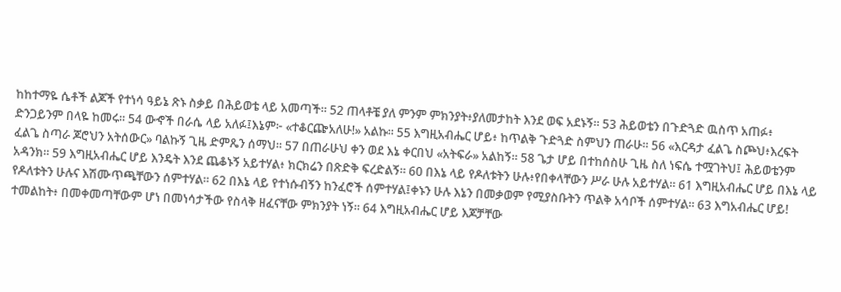ከከተማዬ ሴቶች ልጆች የተነሳ ዓይኔ ጽኑ ስቃይ በሕይወቴ ላይ አመጣች። 52 ጠላቶቼ ያለ ምንም ምክንያት፥ያለመታከት እንደ ወፍ አደኑኝ። 53 ሕይወቴን በጉድጓድ ዉስጥ አጠፉ፥ ድንጋይንም በላዬ ከመሩ። 54 ውኆች በራሴ ላይ አለፉ፤እኔም፦ «ተቆርጬአለሁ!» አልኩ። 55 እግዚአብሔር ሆይ፥ ከጥልቅ ጉድጓድ ስምህን ጠራሁ። 56 «እርዳታ ፈልጌ ስጮህ፥እረፍት ፈልጌ ስጣራ ጆሮህን አትሰውር» ባልኩኝ ጊዜ ድምጼን ሰማህ። 57 በጠራሁህ ቀን ወደ እኔ ቀርበህ «አትፍራ» አልከኝ። 58 ጌታ ሆይ በተከሰስሁ ጊዜ ስለ ነፍሴ ተሟገትህ፤ ሕይወቴንም አዳንክ። 59 እግዚአብሔር ሆይ እንዴት እንደ ጨቆኑኝ አይተሃል፥ ክርክሬን በጽድቅ ፍረድልኝ። 60 በእኔ ላይ የዶለቱትን ሁሉ፥የበቀላቸውን ሥራ ሁሉ አይተሃል። 61 እግዚአብሔር ሆይ በእኔ ላይ የዶለቱትን ሁሉና እሽሙጥጫቸውን ሰምተሃል። 62 በእኔ ላይ የተነሱብኝን ከንፈሮች ሰምተሃል፤ቀኑን ሁሉ እኔን በመቃወም የሚያስቡትን ጥልቅ አሳቦች ሰምተሃል። 63 እግአብሔር ሆይ! ተመልከት፥ በመቀመጣቸውም ሆነ በመነሳታችው የስላቅ ዘፈናቸው ምክንያት ነኝ። 64 እግዚአብሔር ሆይ እጆቻቸው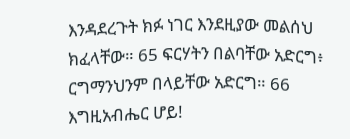እንዳደረጉት ክፉ ነገር እንደዚያው መልሰህ ክፈላቸው። 65 ፍርሃትን በልባቸው አድርግ፥ ርግማንህንም በላይቸው አድርግ። 66 እግዚአብሔር ሆይ!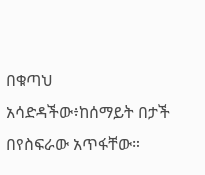በቁጣህ አሳድዳችው፥ከሰማይት በታች በየስፍራው አጥፋቸው።